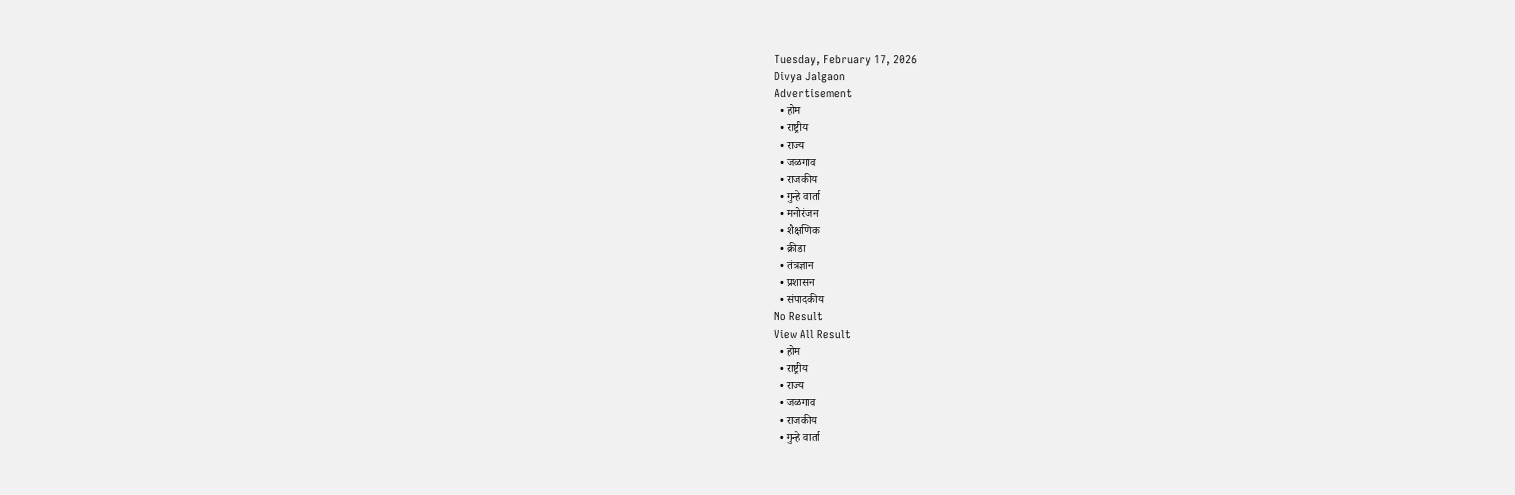Tuesday, February 17, 2026
Divya Jalgaon
Advertisement
  • होम
  • राष्ट्रीय
  • राज्य
  • जळगाव
  • राजकीय
  • गुन्हे वार्ता
  • मनोरंजन
  • शैक्षणिक
  • क्रीडा
  • तंत्रज्ञान
  • प्रशासन
  • संपादकीय
No Result
View All Result
  • होम
  • राष्ट्रीय
  • राज्य
  • जळगाव
  • राजकीय
  • गुन्हे वार्ता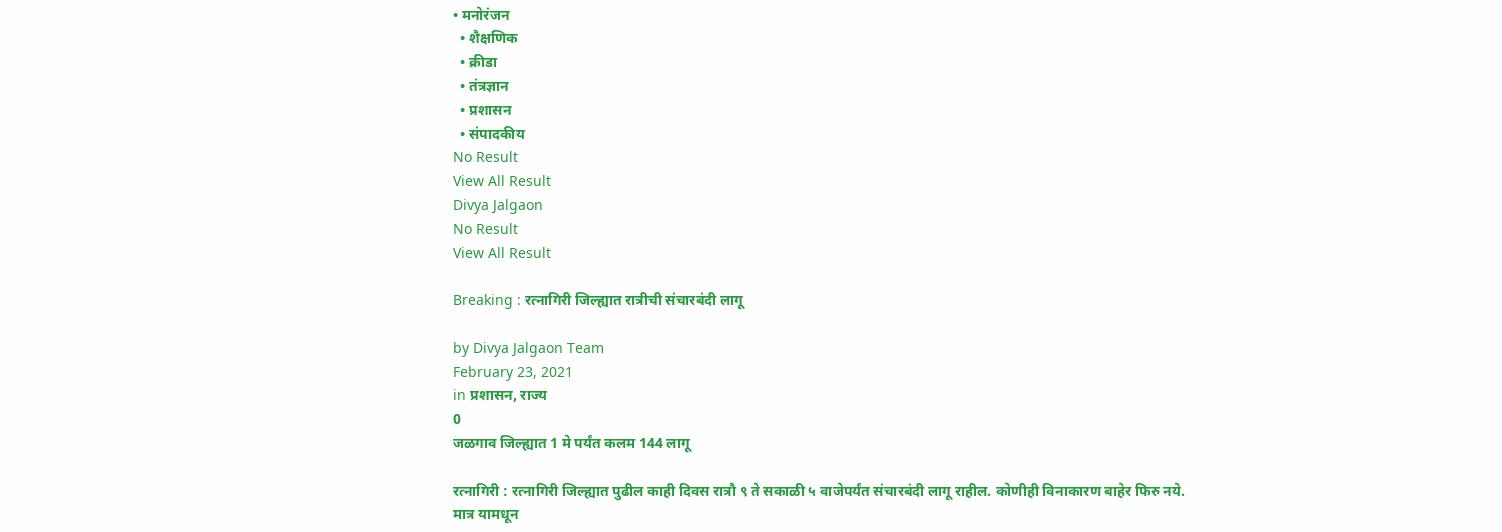• मनोरंजन
  • शैक्षणिक
  • क्रीडा
  • तंत्रज्ञान
  • प्रशासन
  • संपादकीय
No Result
View All Result
Divya Jalgaon
No Result
View All Result

Breaking : रत्नागिरी जिल्ह्यात रात्रीची संचारबंदी लागू

by Divya Jalgaon Team
February 23, 2021
in प्रशासन, राज्य
0
जळगाव जिल्ह्यात 1 मे पर्यंत कलम 144 लागू

रत्नागिरी : रत्नागिरी जिल्ह्यात पुढील काही दिवस रात्रौ ९ ते सकाळी ५ वाजेपर्यंत संचारबंदी लागू राहील. कोणीही विनाकारण बाहेर फिरु नये. मात्र यामधून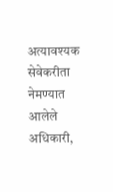अत्यावश्यक सेवेकरीता नेमण्यात आलेले अधिकारी,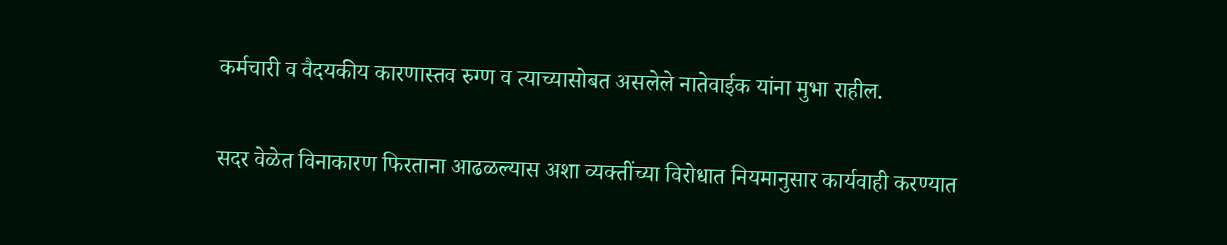कर्मचारी व वैदयकीय कारणास्तव रुग्ण व त्याच्यासोबत असलेले नातेवाईक यांना मुभा राहील.

सदर वेळेत विनाकारण फिरताना आढळल्यास अशा व्यक्तींच्या विरोधात नियमानुसार कार्यवाही करण्यात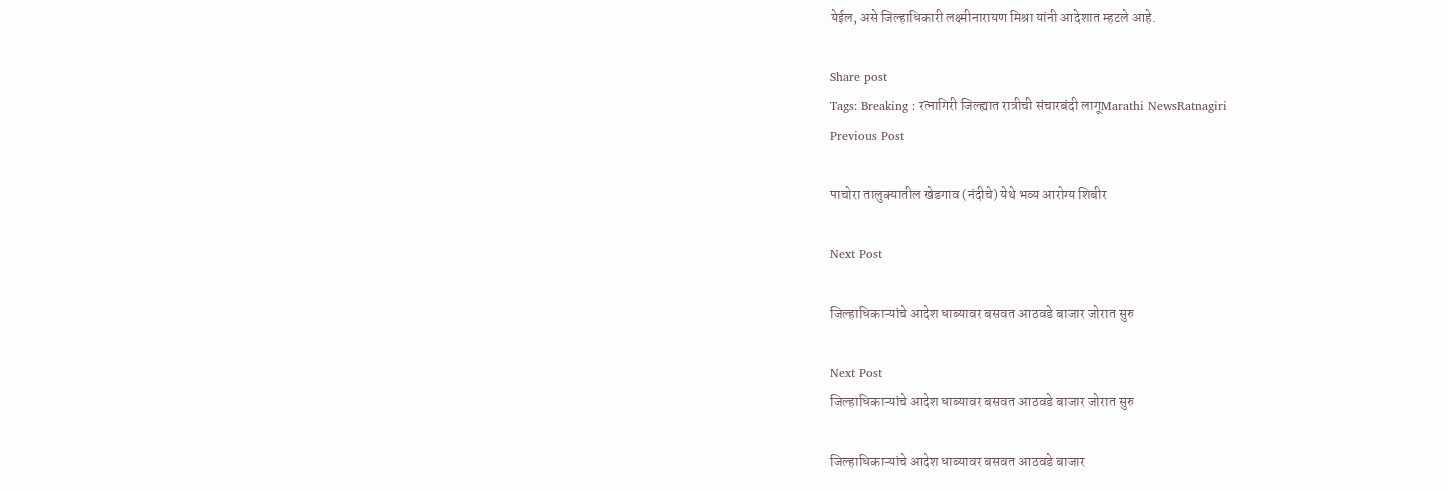येईल, असे जिल्हाधिकारी लक्ष्मीनारायण मिश्रा यांनी आदेशात म्हटले आहे.

Share post
Tags: Breaking : रत्नागिरी जिल्ह्यात रात्रीची संचारबंदी लागूMarathi NewsRatnagiri
Previous Post

पाचोरा तालुक्यातील खेडगाव (नंदीचे) येथे भव्य आरोग्य शिबीर

Next Post

जिल्हाधिकाऱ्यांचे आदेश धाब्यावर बसवत आठवडे बाजार जोरात सुरु

Next Post
जिल्हाधिकाऱ्यांचे आदेश धाब्यावर बसवत आठवडे बाजार जोरात सुरु

जिल्हाधिकाऱ्यांचे आदेश धाब्यावर बसवत आठवडे बाजार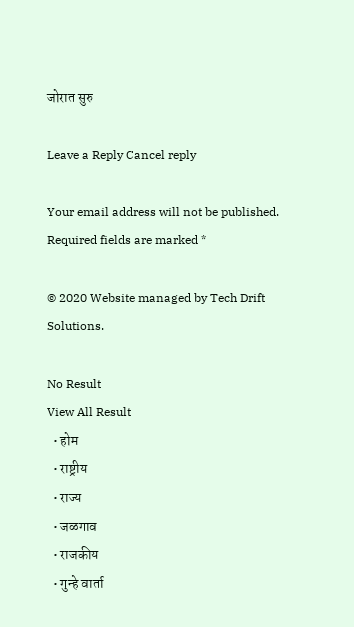जोरात सुरु

Leave a Reply Cancel reply

Your email address will not be published. Required fields are marked *

© 2020 Website managed by Tech Drift Solutions.

No Result
View All Result
  • होम
  • राष्ट्रीय
  • राज्य
  • जळगाव
  • राजकीय
  • गुन्हे वार्ता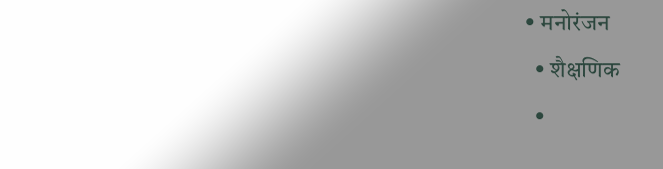• मनोरंजन
  • शैक्षणिक
  •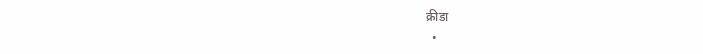क्रीडा
  •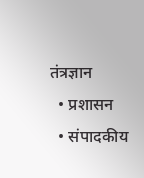तंत्रज्ञान
  • प्रशासन
  • संपादकीय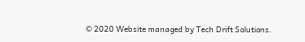© 2020 Website managed by Tech Drift Solutions.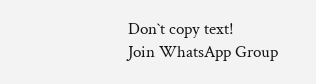Don`t copy text!
Join WhatsApp Group